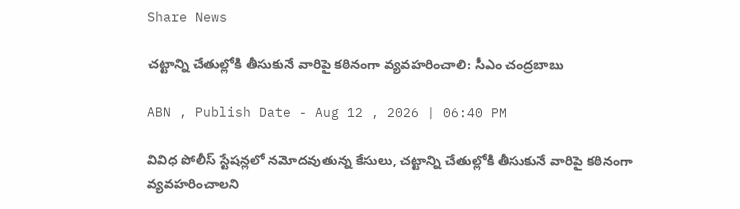Share News

చట్టాన్ని చేతుల్లోకి తీసుకునే వారిపై కఠినంగా వ్యవహరించాలి: సీఎం చంద్రబాబు

ABN , Publish Date - Aug 12 , 2026 | 06:40 PM

వివిధ పోలీస్ స్టేషన్లలో నమోదవుతున్న కేసులు, చట్టాన్ని చేతుల్లోకి తీసుకునే వారిపై కఠినంగా వ్యవహరించాలని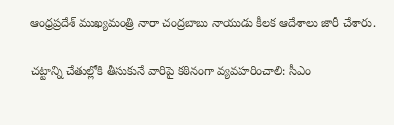ఆంధ్రప్రదేశ్ ముఖ్యమంత్రి నారా చంద్రబాబు నాయుడు కీలక ఆదేశాలు జారీ చేశారు.

చట్టాన్ని చేతుల్లోకి తీసుకునే వారిపై కఠినంగా వ్యవహరించాలి: సీఎం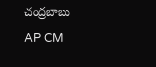చంద్రబాబు
AP CM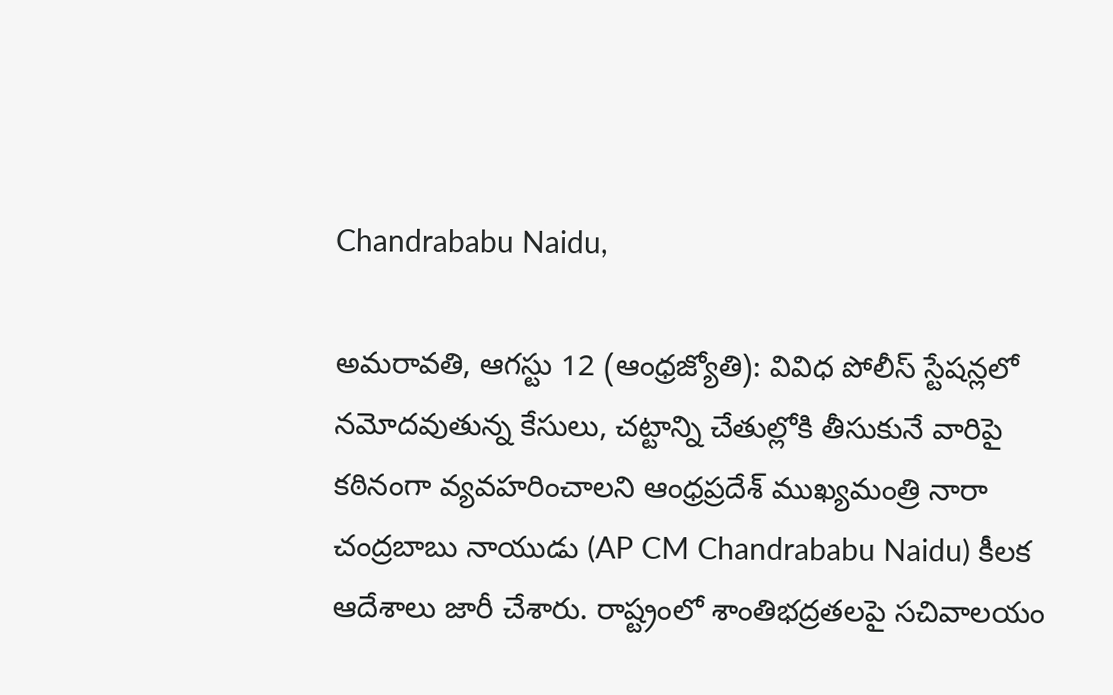Chandrababu Naidu,

అమరావతి, ఆగస్టు 12 (ఆంధ్రజ్యోతి): వివిధ పోలీస్ స్టేషన్లలో నమోదవుతున్న కేసులు, చట్టాన్ని చేతుల్లోకి తీసుకునే వారిపై కఠినంగా వ్యవహరించాలని ఆంధ్రప్రదేశ్ ముఖ్యమంత్రి నారా చంద్రబాబు నాయుడు (AP CM Chandrababu Naidu) కీలక ఆదేశాలు జారీ చేశారు. రాష్ట్రంలో శాంతిభద్రతలపై సచివాలయం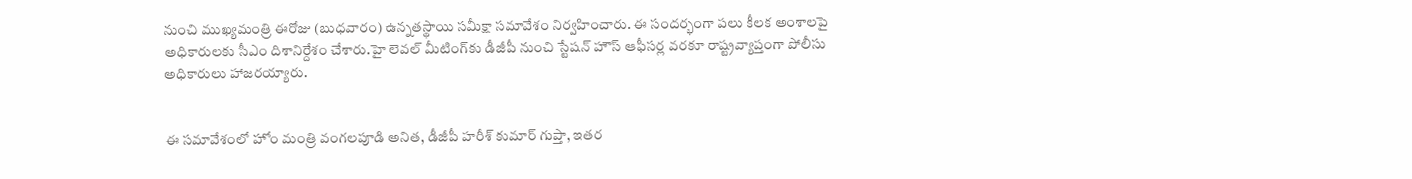నుంచి ముఖ్యమంత్రి ఈరోజు (బుధవారం) ఉన్నతస్థాయి సమీక్షా సమావేశం నిర్వహించారు. ఈ సందర్భంగా పలు కీలక అంశాలపై అధికారులకు సీఎం దిశానిర్దేశం చేశారు.హై లెవల్ మీటింగ్‌కు డీజీపీ నుంచి స్టేషన్ హౌస్ ఆఫీసర్ల వరకూ రాష్ట్రవ్యాప్తంగా పోలీసు అధికారులు హాజరయ్యారు.


ఈ సమావేశంలో హోం మంత్రి వంగలపూడి అనిత, డీజీపీ హరీశ్ కుమార్ గుప్తా, ఇతర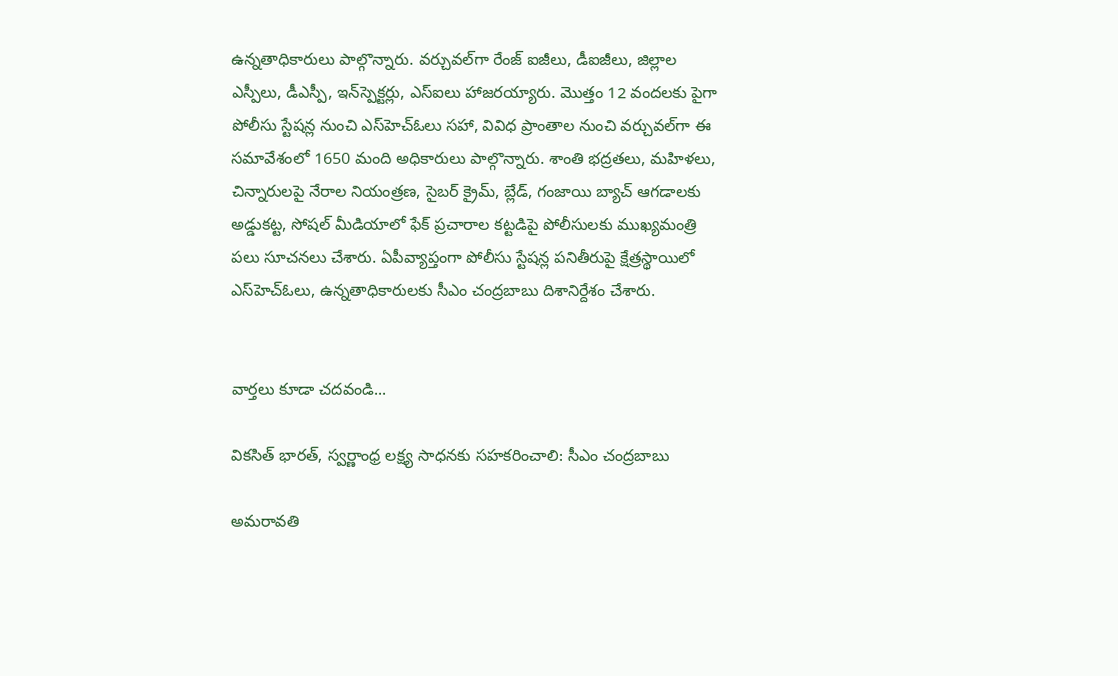ఉన్నతాధికారులు పాల్గొన్నారు. వర్చువల్‌గా రేంజ్ ఐజీలు, డీఐజీలు, జిల్లాల ఎస్పీలు, డీఎస్పీ, ఇన్‌స్పెక్టర్లు, ఎస్ఐలు హాజరయ్యారు. మొత్తం 12 వందలకు పైగా పోలీసు స్టేషన్ల నుంచి ఎస్‌హెచ్ఓలు సహా, వివిధ ప్రాంతాల నుంచి వర్చువల్‌గా ఈ సమావేశంలో 1650 మంది అధికారులు పాల్గొన్నారు. శాంతి భద్రతలు, మహిళలు, చిన్నారులపై నేరాల నియంత్రణ, సైబర్ క్రైమ్, బ్లేడ్, గంజాయి బ్యాచ్ ఆగడాలకు అడ్డుకట్ట, సోషల్ మీడియాలో ఫేక్ ప్రచారాల కట్టడిపై పోలీసులకు ముఖ్యమంత్రి పలు సూచనలు చేశారు. ఏపీవ్యాప్తంగా పోలీసు స్టేషన్ల పనితీరుపై క్షేత్రస్థాయిలో ఎస్‌హెచ్ఓలు, ఉన్నతాధికారులకు సీఎం చంద్రబాబు దిశానిర్దేశం చేశారు.


వార్తలు కూడా చదవండి...

వికసిత్ భారత్, స్వర్ణాంధ్ర లక్ష్య సాధనకు సహకరించాలి: సీఎం చంద్రబాబు

అమరావతి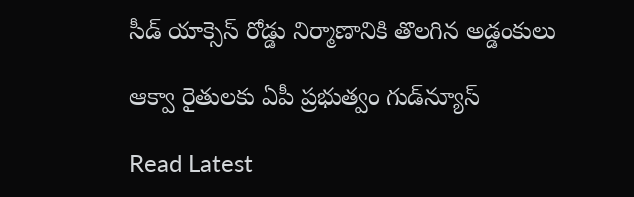సీడ్ యాక్సెస్ రోడ్డు నిర్మాణానికి తొలగిన అడ్డంకులు

ఆక్వా రైతులకు ఏపీ ప్రభుత్వం గుడ్‌న్యూస్

Read Latest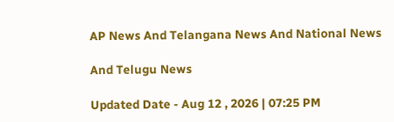AP News And Telangana News And National News

And Telugu News

Updated Date - Aug 12 , 2026 | 07:25 PM